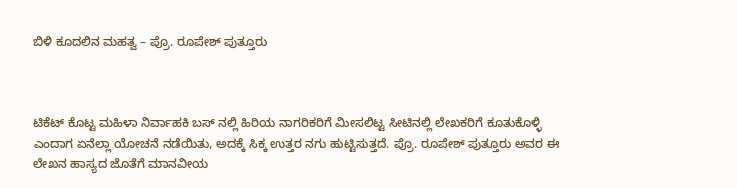ಬಿಳಿ ಕೂದಲಿನ ಮಹತ್ವ – ಪ್ರೊ. ರೂಪೇಶ್ ಪುತ್ತೂರು



ಟಿಕೆಟ್ ಕೊಟ್ಟ ಮಹಿಳಾ ನಿರ್ವಾಹಕಿ ಬಸ್ ನಲ್ಲಿ ಹಿರಿಯ ನಾಗರಿಕರಿಗೆ ಮೀಸಲಿಟ್ಟ ಸೀಟಿನಲ್ಲಿ ಲೇಖಕರಿಗೆ ಕೂತುಕೊಳ್ಳಿ ಎಂದಾಗ ಏನೆಲ್ಲಾ ಯೋಚನೆ ನಡೆಯಿತು, ಅದಕ್ಕೆ ಸಿಕ್ಕ ಉತ್ತರ ನಗು ಹುಟ್ಟಿಸುತ್ತದೆ. ಪ್ರೊ. ರೂಪೇಶ್ ಪುತ್ತೂರು ಅವರ ಈ ಲೇಖನ ಹಾಸ್ಯದ ಜೊತೆಗೆ ಮಾನವೀಯ‌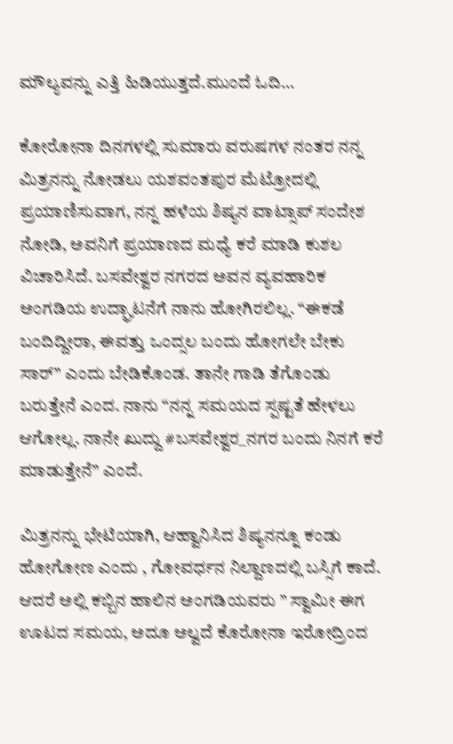ಮೌಲ್ಯವನ್ನು ಎತ್ತಿ ಹಿಡಿಯುತ್ತದೆ.ಮುಂದೆ ಓದಿ…

ಕೋರೋನಾ ದಿನಗಳಲ್ಲಿ ಸುಮಾರು ವರುಷಗಳ ನಂತರ ನನ್ನ ಮಿತ್ರನನ್ನು ನೋಡಲು ಯಶವಂತಪುರ ಮೆಟ್ರೋದಲ್ಲಿ ಪ್ರಯಾಣಿಸುವಾಗ, ನನ್ನ ಹಳೆಯ ಶಿಷ್ಯನ ವಾಟ್ಸಾಪ್ ಸಂದೇಶ ನೋಡಿ, ಅವನಿಗೆ ಪ್ರಯಾಣದ ಮಧ್ಯೆ ಕರೆ ಮಾಡಿ ಕುಶಲ ವಿಚಾರಿಸಿದೆ. ಬಸವೇಶ್ವರ ನಗರದ ಅವನ ವ್ಯವಹಾರಿಕ ಅಂಗಡಿಯ ಉದ್ಘಾಟನೆಗೆ ನಾನು ಹೋಗಿರಲಿಲ್ಲ. “ಈಕಡೆ ಬಂದಿದ್ದೀರಾ, ಈವತ್ತು ಒಂದ್ಸಲ ಬಂದು ಹೋಗಲೇ ಬೇಕು ಸಾರ್” ಎಂದು ಬೇಡಿಕೊಂಡ. ತಾನೇ ಗಾಡಿ ತೆಗೊಂಡು ಬರುತ್ತೇನೆ ಎಂದ. ನಾನು “ನನ್ನ ಸಮಯದ ಸ್ಪಷ್ಟತೆ ಹೇಳಲು ಆಗೋಲ್ಲ. ನಾನೇ ಖುದ್ದು #ಬಸವೇಶ್ವರ_ನಗರ ಬಂದು ನಿನಗೆ ಕರೆ ಮಾಡುತ್ತೇನೆ” ಎಂದೆ.

ಮಿತ್ರನನ್ನು ಭೇಟಿಯಾಗಿ, ಆಹ್ವಾನಿಸಿದ ಶಿಷ್ಯನನ್ನೂ ಕಂಡು ಹೋಗೋಣ ಎಂದು , ಗೋವರ್ಧನ ನಿಲ್ದಾಣದಲ್ಲಿ ಬಸ್ಸಿಗೆ ಕಾದೆ. ಆದರೆ ಅಲ್ಲಿ ಕಬ್ಬಿನ ಹಾಲಿನ ಅಂಗಡಿಯವರು ” ಸ್ವಾಮೀ ಈಗ ಊಟದ ಸಮಯ, ಅದೂ ಅಲ್ವದೆ ಕೊರೋನಾ ಇರೋದ್ರಿಂದ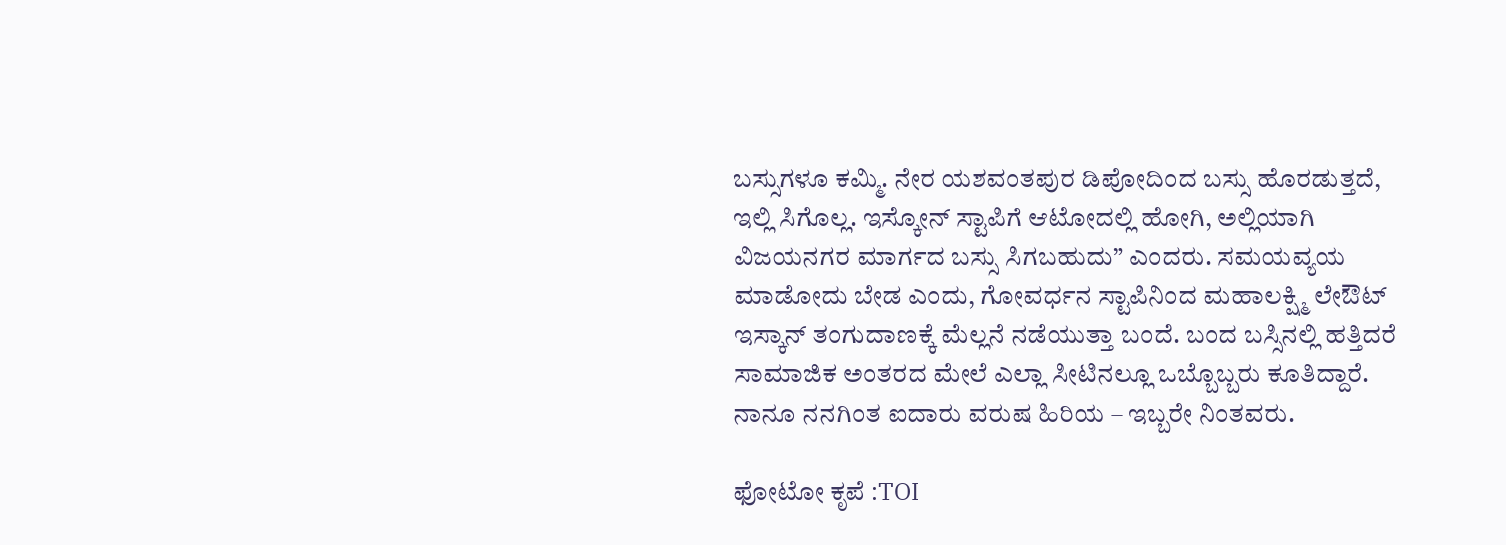ಬಸ್ಸುಗಳೂ ಕಮ್ಮಿ. ನೇರ ಯಶವಂತಪುರ ಡಿಪೋದಿಂದ ಬಸ್ಸು ಹೊರಡುತ್ತದೆ, ಇಲ್ಲಿ ಸಿಗೊಲ್ಲ. ಇಸ್ಕೋನ್ ಸ್ಟಾಪಿಗೆ ಆಟೋದಲ್ಲಿ ಹೋಗಿ, ಅಲ್ಲಿಯಾಗಿ ವಿಜಯನಗರ ಮಾರ್ಗದ ಬಸ್ಸು ಸಿಗಬಹುದು” ಎಂದರು. ಸಮಯವ್ಯಯ ಮಾಡೋದು ಬೇಡ ಎಂದು, ಗೋವರ್ಧನ ಸ್ಟಾಪಿನಿಂದ ಮಹಾಲಕ್ಷ್ಮಿ ಲೇಔಟ್ ಇಸ್ಕಾನ್ ತಂಗುದಾಣಕ್ಕೆ ಮೆಲ್ಲನೆ ನಡೆಯುತ್ತಾ ಬಂದೆ. ಬಂದ ಬಸ್ಸಿನಲ್ಲಿ ಹತ್ತಿದರೆ ಸಾಮಾಜಿಕ ಅಂತರದ ಮೇಲೆ ಎಲ್ಲಾ ಸೀಟಿನಲ್ಲೂ ಒಬ್ಬೊಬ್ಬರು ಕೂತಿದ್ದಾರೆ. ನಾನೂ ನನಗಿಂತ ಐದಾರು ವರುಷ ಹಿರಿಯ – ಇಬ್ಬರೇ ನಿಂತವರು.

ಫೋಟೋ ಕೃಪೆ :TOI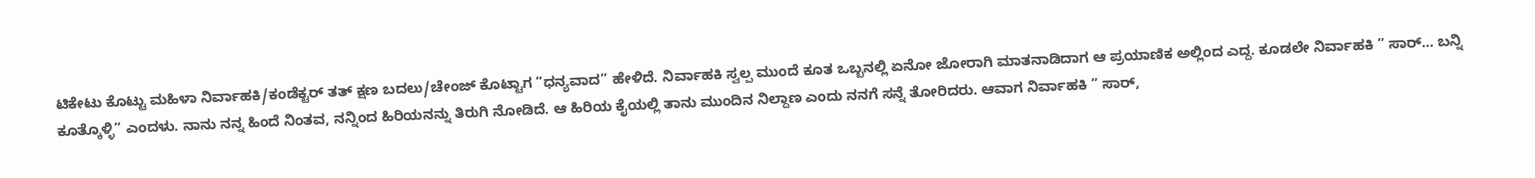ಟಿಕೇಟು ಕೊಟ್ಟು ಮಹಿಳಾ ನಿರ್ವಾಹಕಿ/ಕಂಡೆಕ್ಟರ್ ತತ್ ಕ್ಷಣ ಬದಲು/ಚೇಂಜ್ ಕೊಟ್ಟಾಗ “ಧನ್ಯವಾದ” ಹೇಳಿದೆ. ನಿರ್ವಾಹಕಿ ಸ್ವಲ್ಪ ಮುಂದೆ ಕೂತ ಒಬ್ಬನಲ್ಲಿ ಏನೋ ಜೋರಾಗಿ ಮಾತನಾಡಿದಾಗ ಆ ಪ್ರಯಾಣಿಕ ಅಲ್ಲಿಂದ ಎದ್ದ. ಕೂಡಲೇ ನಿರ್ವಾಹಕಿ ” ಸಾರ್… ಬನ್ನಿ ಕೂತ್ಕೊಳ್ಳಿ” ಎಂದಳು. ನಾನು ನನ್ನ ಹಿಂದೆ ನಿಂತವ, ನನ್ನಿಂದ ಹಿರಿಯನನ್ನು ತಿರುಗಿ ನೋಡಿದೆ. ಆ‌ ಹಿರಿಯ ಕೈಯಲ್ಲಿ ತಾನು ಮುಂದಿನ ನಿಲ್ದಾಣ ಎಂದು ನನಗೆ ಸನ್ನೆ ತೋರಿದರು. ಆವಾಗ ನಿರ್ವಾಹಕಿ ” ಸಾರ್,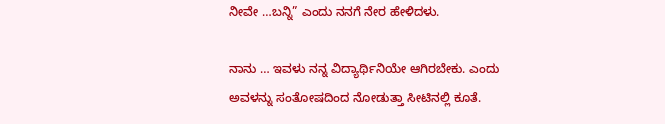ನೀವೇ …ಬನ್ನಿ” ಎಂದು ನನಗೆ ನೇರ ಹೇಳಿದಳು.

ನಾನು … ಇವಳು ನನ್ನ ವಿದ್ಯಾರ್ಥಿನಿಯೇ ಆಗಿರಬೇಕು. ಎಂದು ಅವಳನ್ನು ಸಂತೋಷದಿಂದ ನೋಡುತ್ತಾ ಸೀಟಿನಲ್ಲಿ ಕೂತೆ.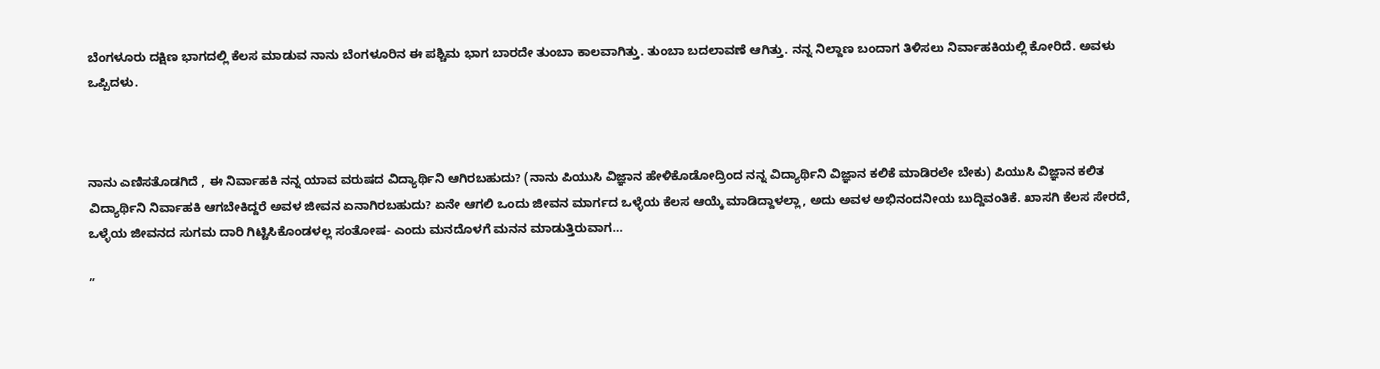ಬೆಂಗಳೂರು ದಕ್ಷಿಣ ಭಾಗದಲ್ಲಿ ಕೆಲಸ ಮಾಡುವ ನಾನು ಬೆಂಗಳೂರಿನ ಈ ಪಶ್ಚಿಮ ಭಾಗ ಬಾರದೇ ತುಂಬಾ ಕಾಲವಾಗಿತ್ತು. ತುಂಬಾ ಬದಲಾವಣೆ ಆಗಿತ್ತು. ನನ್ನ ನಿಲ್ದಾಣ ಬಂದಾಗ ತಿಳಿಸಲು ನಿರ್ವಾಹಕಿಯಲ್ಲಿ ಕೋರಿದೆ. ಅವಳು ಒಪ್ಪಿದಳು.



ನಾನು ಎಣಿಸತೊಡಗಿದೆ , ಈ ನಿರ್ವಾಹಕಿ ನನ್ನ ಯಾವ ವರುಷದ ವಿದ್ಯಾರ್ಥಿನಿ ಆಗಿರಬಹುದು? (ನಾನು ಪಿಯುಸಿ ವಿಜ್ಞಾನ ಹೇಳಿಕೊಡೋದ್ರಿಂದ ನನ್ನ ವಿದ್ಯಾರ್ಥಿನಿ ವಿಜ್ಞಾನ ಕಲಿಕೆ ಮಾಡಿರಲೇ ಬೇಕು) ಪಿಯುಸಿ ವಿಜ್ಞಾನ ಕಲಿತ ವಿದ್ಯಾರ್ಥಿನಿ ನಿರ್ವಾಹಕಿ ಆಗಬೇಕಿದ್ದರೆ ಅವಳ ಜೀವನ ಏನಾಗಿರಬಹುದು? ಏನೇ ಆಗಲಿ ಒಂದು ಜೀವನ ಮಾರ್ಗದ ಒಳ್ಳೆಯ ಕೆಲಸ ಆಯ್ಕೆ ಮಾಡಿದ್ದಾಳಲ್ಲಾ, ಅದು ಅವಳ ಅಭಿನಂದನೀಯ ಬುದ್ದಿವಂತಿಕೆ. ಖಾಸಗಿ ಕೆಲಸ ಸೇರದೆ, ಒಳ್ಳೆಯ ಜೀವನದ ಸುಗಮ ದಾರಿ ಗಿಟ್ಟಿಸಿಕೊಂಡಳಲ್ಲ ಸಂತೋಷ- ಎಂದು ಮನದೊಳಗೆ ಮನನ ಮಾಡುತ್ತಿರುವಾಗ…

”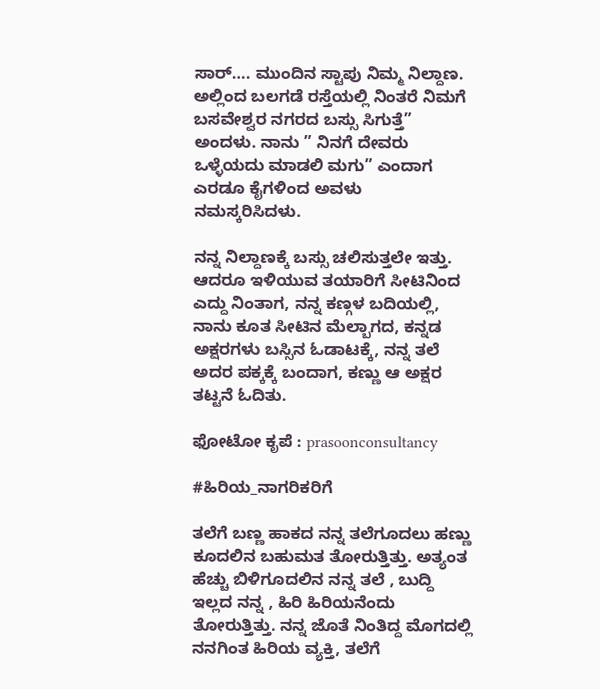ಸಾರ್…. ಮುಂದಿನ ಸ್ಟಾಪು ನಿಮ್ಮ ನಿಲ್ದಾಣ. ಅಲ್ಲಿಂದ ಬಲಗಡೆ ರಸ್ತೆಯಲ್ಲಿ ನಿಂತರೆ ನಿಮಗೆ ಬಸವೇಶ್ವರ ನಗರದ ಬಸ್ಸು ಸಿಗುತ್ತೆ” ಅಂದಳು. ನಾನು ” ನಿನಗೆ ದೇವರು ಒಳ್ಳೆಯದು ಮಾಡಲಿ ಮಗು” ಎಂದಾಗ ಎರಡೂ ಕೈಗಳಿಂದ ಅವಳು ನಮಸ್ಕರಿಸಿದಳು.

ನನ್ನ ನಿಲ್ದಾಣಕ್ಕೆ ಬಸ್ಸು ಚಲಿಸುತ್ತಲೇ ಇತ್ತು. ಆದರೂ ಇಳಿಯುವ ತಯಾರಿಗೆ ಸೀಟಿನಿಂದ ಎದ್ದು ನಿಂತಾಗ, ನನ್ನ ಕಣ್ಗಳ ಬದಿಯಲ್ಲಿ, ನಾನು ಕೂತ ಸೀಟಿನ ಮೆಲ್ಬಾಗದ, ಕನ್ನಡ ಅಕ್ಷರಗಳು ಬಸ್ಸಿನ ಓಡಾಟಕ್ಕೆ, ನನ್ನ ತಲೆ ಅದರ ಪಕ್ಕಕ್ಕೆ ಬಂದಾಗ, ಕಣ್ಣು ಆ ಅಕ್ಷರ ತಟ್ಟನೆ ಓದಿತು.

ಫೋಟೋ ಕೃಪೆ : prasoonconsultancy

#ಹಿರಿಯ_ನಾಗರಿಕರಿಗೆ

ತಲೆಗೆ ಬಣ್ಣ ಹಾಕದ ನನ್ನ ತಲೆಗೂದಲು ಹಣ್ಣು ಕೂದಲಿನ ಬಹುಮತ ತೋರುತ್ತಿತ್ತು. ಅತ್ಯಂತ ಹೆಚ್ಚು ಬಿಳಿಗೂದಲಿನ ನನ್ನ ತಲೆ , ಬುದ್ದಿ ಇಲ್ಲದ ನನ್ನ , ಹಿರಿ ಹಿರಿಯನೆಂದು ತೋರುತ್ತಿತ್ತು. ನನ್ನ ಜೊತೆ ನಿಂತಿದ್ದ ಮೊಗದಲ್ಲಿ ನನಗಿಂತ ಹಿರಿಯ ವ್ಯಕ್ತಿ, ತಲೆಗೆ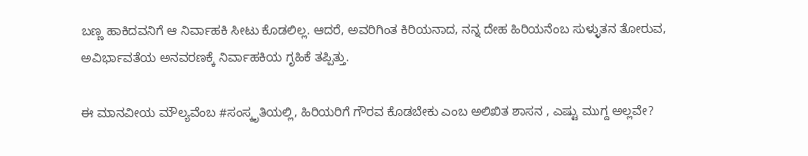ಬಣ್ಣ‌ ಹಾಕಿದವನಿಗೆ ಆ ನಿರ್ವಾಹಕಿ ಸೀಟು ಕೊಡಲಿಲ್ಲ. ಆದರೆ, ಅವರಿಗಿಂತ ಕಿರಿಯನಾದ, ನನ್ನ ದೇಹ ಹಿರಿಯನೆಂಬ ಸುಳ್ಳುತನ ತೋರುವ, ಅವಿರ್ಭಾವತೆಯ ಅನವರಣಕ್ಕೆ ನಿರ್ವಾಹಕಿಯ ಗೃಹಿಕೆ ತಪ್ಪಿತ್ತು.

ಈ ಮಾನವೀಯ‌ ಮೌಲ್ಯವೆಂಬ #ಸಂಸ್ಕೃತಿಯಲ್ಲಿ, ಹಿರಿಯರಿಗೆ ಗೌರವ ಕೊಡಬೇಕು ಎಂಬ ಅಲಿಖಿತ ಶಾಸನ , ಎಷ್ಟು ಮುಗ್ದ ಅಲ್ಲವೇ?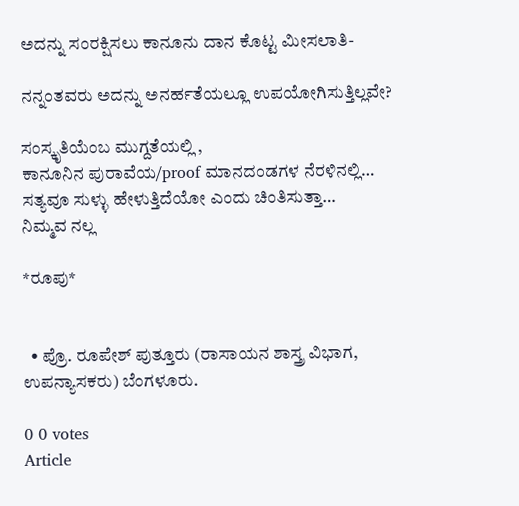ಅದನ್ನು ಸಂರಕ್ಷಿಸಲು ಕಾನೂನು ದಾನ ಕೊಟ್ಟ ಮೀಸಲಾತಿ-

ನನ್ನಂತವರು ಅದನ್ನು ಅನರ್ಹತೆಯಲ್ಲೂ ಉಪಯೋಗಿಸುತ್ತಿಲ್ಲವೇ?

ಸಂಸ್ಕೃತಿಯೆಂಬ ಮುಗ್ದತೆಯಲ್ಲಿ ,
ಕಾನೂನಿನ ಪುರಾವೆಯ/proof ಮಾನದಂಡಗಳ ನೆರಳಿನಲ್ಲಿ…
ಸತ್ಯವೂ ಸುಳ್ಳು ಹೇಳುತ್ತಿದೆಯೋ ಎಂದು ಚಿಂತಿಸುತ್ತಾ…
ನಿಮ್ಮವ ನಲ್ಲ

*ರೂಪು*


  • ಪ್ರೊ. ರೂಪೇಶ್ ಪುತ್ತೂರು (ರಾಸಾಯನ ಶಾಸ್ತ್ರ ವಿಭಾಗ, ಉಪನ್ಯಾಸಕರು) ಬೆಂಗಳೂರು.

0 0 votes
Article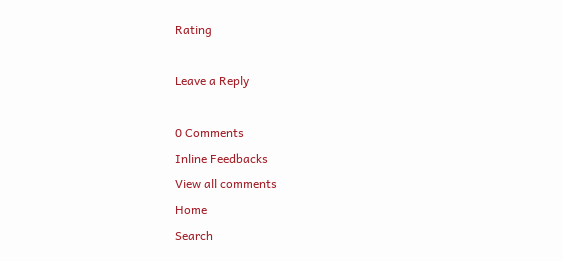Rating

Leave a Reply

0 Comments
Inline Feedbacks
View all comments
Home
Search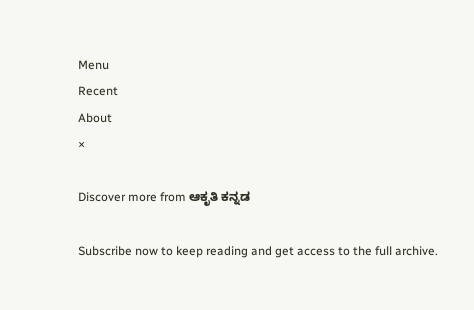Menu
Recent
About
×

Discover more from ಆಕೃತಿ ಕನ್ನಡ

Subscribe now to keep reading and get access to the full archive.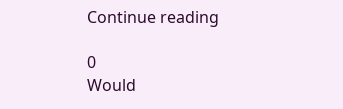Continue reading

0
Would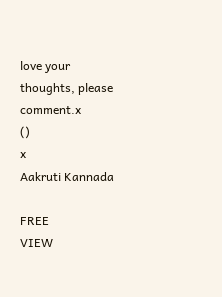love your thoughts, please comment.x
()
x
Aakruti Kannada

FREE
VIEW